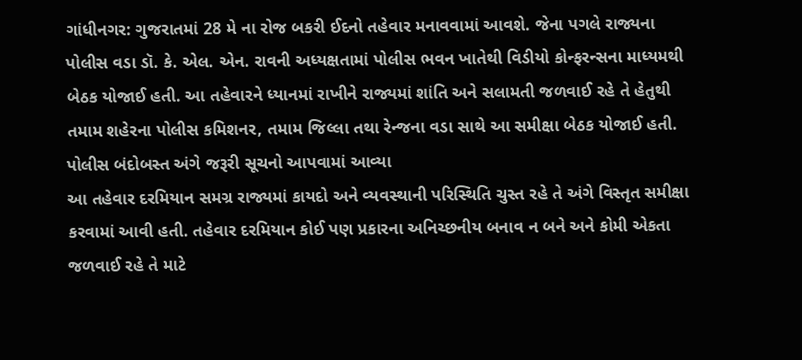ગાંધીનગર: ગુજરાતમાં 28 મે ના રોજ બકરી ઈદનો તહેવાર મનાવવામાં આવશે. જેના પગલે રાજ્યના પોલીસ વડા ડૉ. કે. એલ. એન. રાવની અધ્યક્ષતામાં પોલીસ ભવન ખાતેથી વિડીયો કોન્ફરન્સના માધ્યમથી બેઠક યોજાઈ હતી. આ તહેવારને ધ્યાનમાં રાખીને રાજ્યમાં શાંતિ અને સલામતી જળવાઈ રહે તે હેતુથી તમામ શહેરના પોલીસ કમિશનર, તમામ જિલ્લા તથા રેન્જના વડા સાથે આ સમીક્ષા બેઠક યોજાઈ હતી.
પોલીસ બંદોબસ્ત અંગે જરૂરી સૂચનો આપવામાં આવ્યા
આ તહેવાર દરમિયાન સમગ્ર રાજ્યમાં કાયદો અને વ્યવસ્થાની પરિસ્થિતિ ચુસ્ત રહે તે અંગે વિસ્તૃત સમીક્ષા કરવામાં આવી હતી. તહેવાર દરમિયાન કોઈ પણ પ્રકારના અનિચ્છનીય બનાવ ન બને અને કોમી એકતા જળવાઈ રહે તે માટે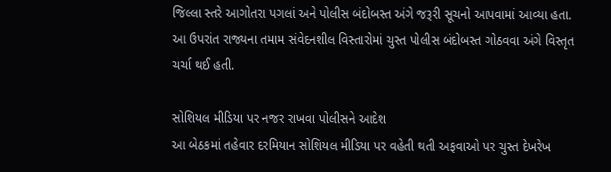જિલ્લા સ્તરે આગોતરા પગલાં અને પોલીસ બંદોબસ્ત અંગે જરૂરી સૂચનો આપવામાં આવ્યા હતા. આ ઉપરાંત રાજ્યના તમામ સંવેદનશીલ વિસ્તારોમાં ચુસ્ત પોલીસ બંદોબસ્ત ગોઠવવા અંગે વિસ્તૃત ચર્ચા થઈ હતી.

સોશિયલ મીડિયા પર નજર રાખવા પોલીસને આદેશ
આ બેઠકમાં તહેવાર દરમિયાન સોશિયલ મીડિયા પર વહેતી થતી અફવાઓ પર ચુસ્ત દેખરેખ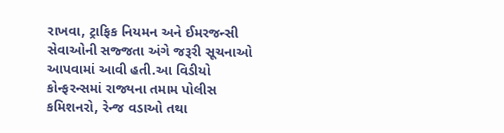રાખવા, ટ્રાફિક નિયમન અને ઈમરજન્સી સેવાઓની સજ્જતા અંગે જરૂરી સૂચનાઓ આપવામાં આવી હતી.આ વિડીયો કોન્ફરન્સમાં રાજ્યના તમામ પોલીસ કમિશનરો, રેન્જ વડાઓ તથા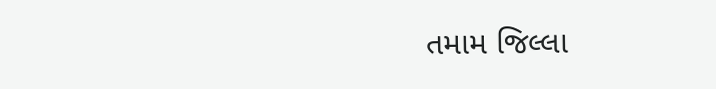તમામ જિલ્લા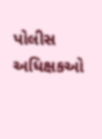પોલીસ અધિક્ષકઓ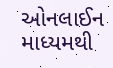ઓનલાઈન માધ્યમથી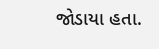જોડાયા હતા.